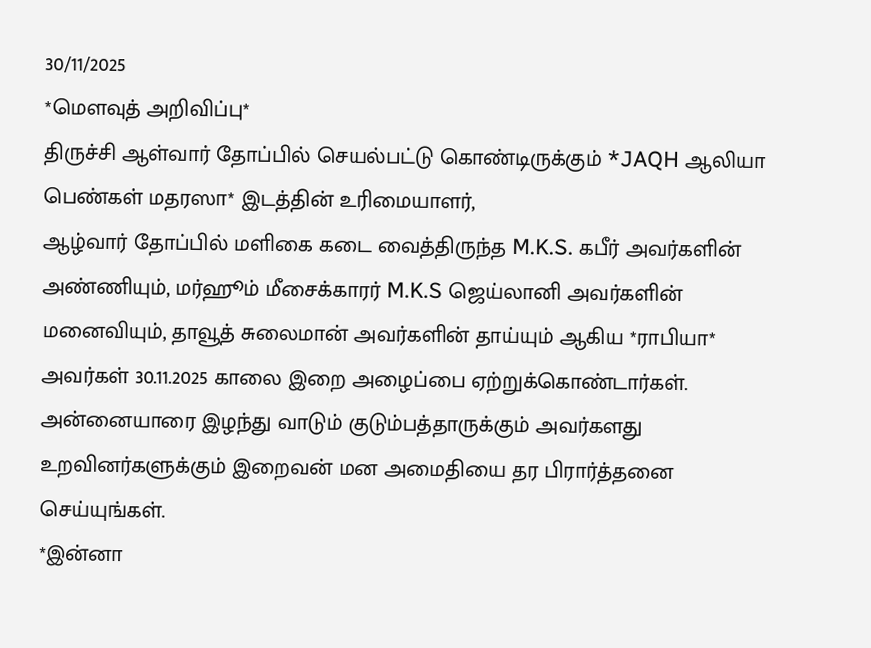30/11/2025
*மௌவுத் அறிவிப்பு*
திருச்சி ஆள்வார் தோப்பில் செயல்பட்டு கொண்டிருக்கும் *JAQH ஆலியா பெண்கள் மதரஸா* இடத்தின் உரிமையாளர்,
ஆழ்வார் தோப்பில் மளிகை கடை வைத்திருந்த M.K.S. கபீர் அவர்களின் அண்ணியும், மர்ஹூம் மீசைக்காரர் M.K.S ஜெய்லானி அவர்களின் மனைவியும், தாவூத் சுலைமான் அவர்களின் தாய்யும் ஆகிய *ராபியா* அவர்கள் 30.11.2025 காலை இறை அழைப்பை ஏற்றுக்கொண்டார்கள்.
அன்னையாரை இழந்து வாடும் குடும்பத்தாருக்கும் அவர்களது உறவினர்களுக்கும் இறைவன் மன அமைதியை தர பிரார்த்தனை செய்யுங்கள்.
*இன்னா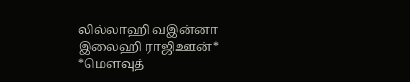லில்லாஹி வஇன்னா இலைஹி ராஜிஊன்*
*மௌவுத்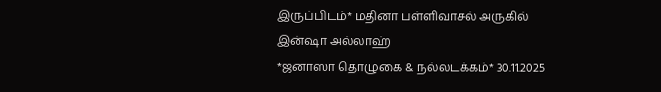இருப்பிடம்* மதினா பள்ளிவாசல் அருகில்
இன்ஷா அல்லாஹ்
*ஜனாஸா தொழுகை & நல்லடக்கம்* 30.11.2025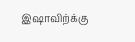இஷாவிற்க்கு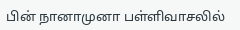பின் நானாமுனா பள்ளிவாசலில்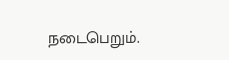நடைபெறும்.